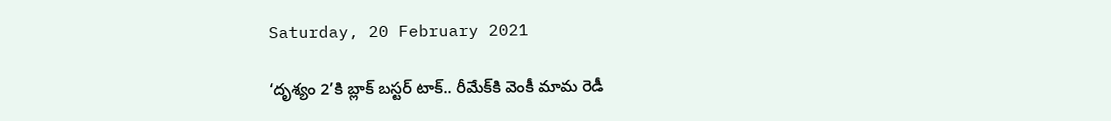Saturday, 20 February 2021

‘దృశ్యం 2’కి బ్లాక్ బస్టర్ టాక్.. రీమేక్‌కి వెంకీ మామ రెడీ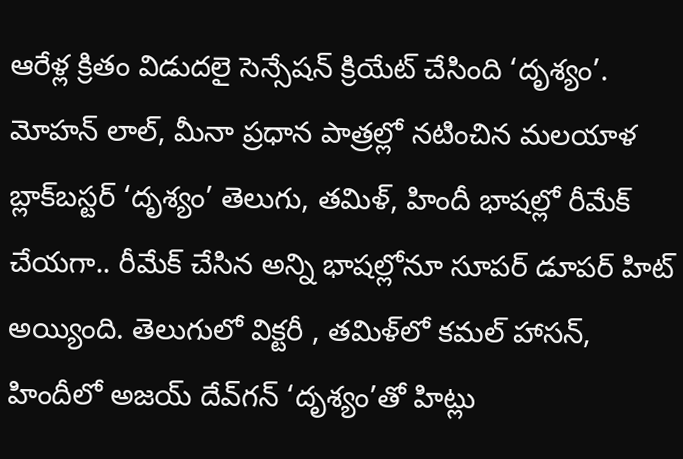ఆరేళ్ల క్రితం విడుదలై సెన్సేషన్ క్రియేట్ చేసింది ‘దృశ్యం’. మోహన్ లాల్, మీనా ప్రధాన పాత్రల్లో నటించిన మలయాళ బ్లాక్‌బస్టర్ ‘దృశ్యం’ తెలుగు, తమిళ్, హిందీ భాషల్లో రీమేక్ చేయగా.. రీమేక్ చేసిన అన్ని భాషల్లోనూ సూపర్ డూపర్ హిట్ అయ్యింది. తెలుగులో విక్టరీ , తమిళ్‌లో కమల్ హాసన్, హిందీలో అజయ్ దేవ్‌గన్ ‘దృశ్యం’తో హిట్లు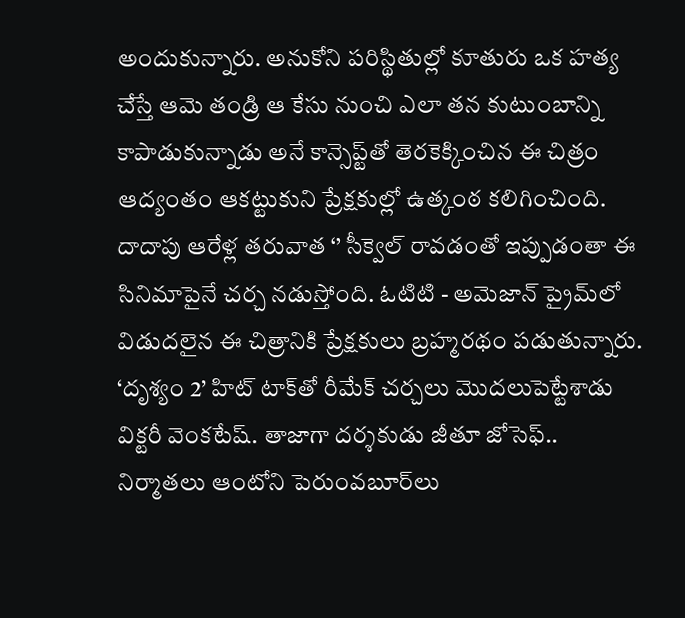అందుకున్నారు. అనుకోని పరిస్థితుల్లో కూతురు ఒక హత్య చేస్తే ఆమె తండ్రి ఆ కేసు నుంచి ఎలా తన కుటుంబాన్ని కాపాడుకున్నాడు అనే కాన్సెప్ట్‌తో తెరకెక్కించిన ఈ చిత్రం ఆద్యంతం ఆకట్టుకుని ప్రేక్షకుల్లో ఉత్కంఠ కలిగించింది. దాదాపు ఆరేళ్ల తరువాత ‘’ సీక్వెల్ రావడంతో ఇప్పుడంతా ఈ సినిమాపైనే చర్చ నడుస్తోంది. ఓటిటి - అమెజాన్ ప్రైమ్‌లో విడుదలైన ఈ చిత్రానికి ప్రేక్షకులు బ్రహ్మరథం పడుతున్నారు. ‘దృశ్యం 2’ హిట్ టాక్‌తో రీమేక్ చర్చలు మొదలుపెట్టేశాడు విక్టరీ వెంకటేష్. తాజాగా దర్శకుడు జీతూ జోసెఫ్.. నిర్మాతలు ఆంటోని పెరుంవబూర్‌లు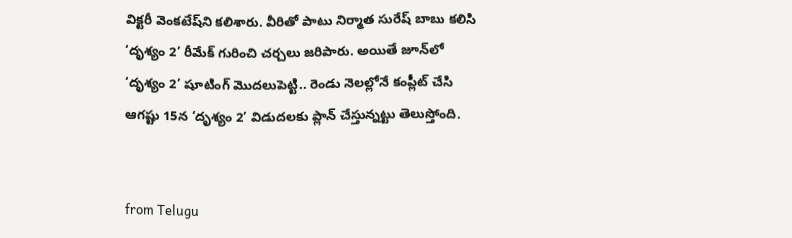విక్టరీ వెంకటేష్‌ని కలిశారు. వీరితో పాటు నిర్మాత సురేష్ బాబు కలిసి ‘దృశ్యం 2’ రీమేక్ గురించి చర్చలు జరిపారు. అయితే జూన్‌లో ‘దృశ్యం 2’ షూటింగ్ మొదలుపెట్టి.. రెండు నెలల్లోనే కంప్లీట్ చేసి ఆగష్టు 15న ‘దృశ్యం 2’ విడుదలకు ప్లాన్ చేస్తున్నట్టు తెలుస్తోంది.


from Telugu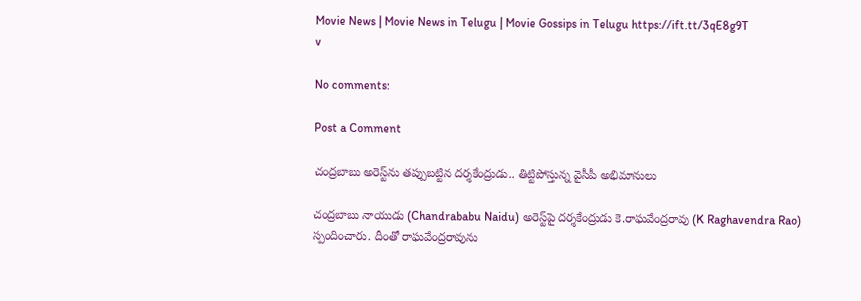Movie News | Movie News in Telugu | Movie Gossips in Telugu https://ift.tt/3qE8g9T
v

No comments:

Post a Comment

చంద్రబాబు అరెస్ట్‌ను తప్పుబట్టిన దర్శకేంద్రుడు.. తిట్టిపోస్తున్న వైసీపీ అభిమానులు

చంద్రబాబు నాయుడు (Chandrababu Naidu) అరెస్ట్‌పై దర్శకేంద్రుడు కె.రాఘవేంద్రరావు (K Raghavendra Rao) స్పందించారు. దీంతో రాఘవేంద్రరావును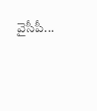వైసీపీ...